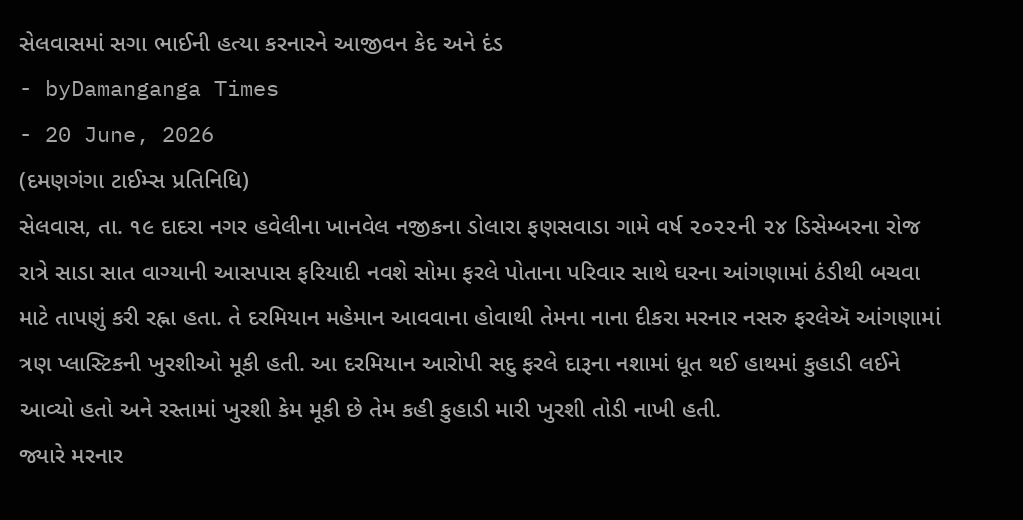સેલવાસમાં સગા ભાઈની હત્યા કરનારને આજીવન કેદ અને દંડ
- byDamanganga Times
- 20 June, 2026
(દમણગંગા ટાઈમ્સ પ્રતિનિધિ)
સેલવાસ, તા. ૧૯ દાદરા નગર હવેલીના ખાનવેલ નજીકના ડોલારા ફણસવાડા ગામે વર્ષ ૨૦૨૨ની ૨૪ ડિસેમ્બરના રોજ રાત્રે સાડા સાત વાગ્યાની આસપાસ ફરિયાદી નવશે સોમા ફરલે પોતાના પરિવાર સાથે ઘરના આંગણામાં ઠંડીથી બચવા માટે તાપણું કરી રહ્ના હતા. તે દરમિયાન મહેમાન આવવાના હોવાથી તેમના નાના દીકરા મરનાર નસરુ ફરલેઍ આંગણામાં ત્રણ પ્લાસ્ટિકની ખુરશીઓ મૂકી હતી. આ દરમિયાન આરોપી સદુ ફરલે દારૂના નશામાં ધૂત થઈ હાથમાં કુહાડી લઈને આવ્યો હતો અને રસ્તામાં ખુરશી કેમ મૂકી છે તેમ કહી કુહાડી મારી ખુરશી તોડી નાખી હતી.
જ્યારે મરનાર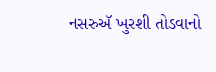નસરુઍ ખુરશી તોડવાનો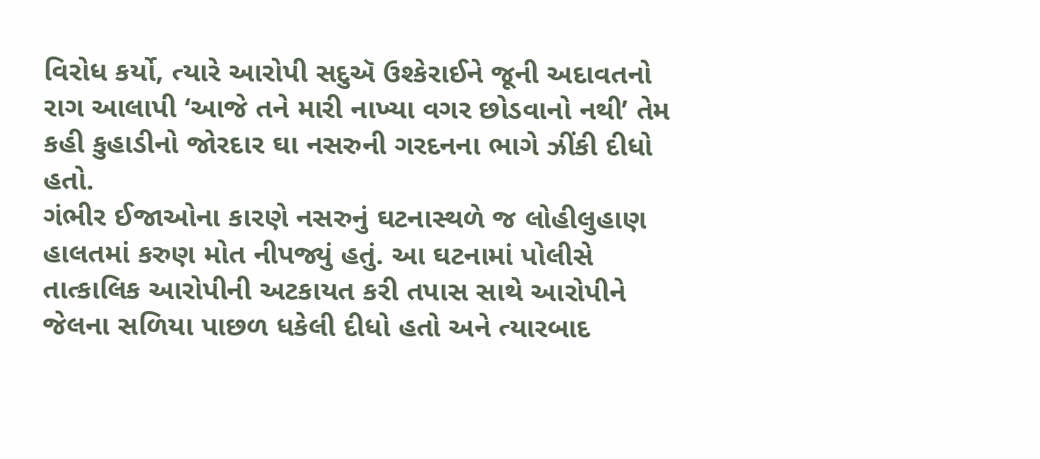વિરોધ કર્યો, ત્યારે આરોપી સદુઍ ઉશ્કેરાઈને જૂની અદાવતનો રાગ આલાપી ‘આજે તને મારી નાખ્યા વગર છોડવાનો નથી’ તેમ કહી કુહાડીનો જોરદાર ઘા નસરુની ગરદનના ભાગે ઝીંકી દીધો હતો.
ગંભીર ઈજાઓના કારણે નસરુનું ઘટનાસ્થળે જ લોહીલુહાણ હાલતમાં કરુણ મોત નીપજ્યું હતું. આ ઘટનામાં પોલીસે તાત્કાલિક આરોપીની અટકાયત કરી તપાસ સાથે આરોપીને જેલના સળિયા પાછળ ધકેલી દીધો હતો અને ત્યારબાદ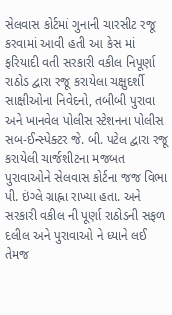સેલવાસ કોર્ટમાં ગુનાની ચારસીટ રજૂ કરવામાં આવી હતી આ કેસ માં ફરિયાદી વતી સરકારી વકીલ નિપૂર્ણા રાઠોડ દ્વારા રજૂ કરાયેલા ચક્ષુદર્શી સાક્ષીઓના નિવેદનો, તબીબી પુરાવા અને ખાનવેલ પોલીસ સ્ટેશનના પોલીસ સબ-ઈન્સ્પેક્ટર જે. બી. પટેલ દ્વારા રજૂ કરાયેલી ચાર્જશીટના મજબત પુરાવાઓને સેલવાસ કોર્ટના જજ વિભા પી. ઇંગ્લે ગ્રાહ્ના રાખ્યા હતા. અને સરકારી વકીલ ની પૂર્ણા રાઠોડની સફળ દલીલ અને પુરાવાઓ ને ધ્યાને લઈ તેમજ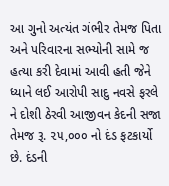આ ગુનો અત્યંત ગંભીર તેમજ પિતા અને પરિવારના સભ્યોની સામે જ હત્યા કરી દેવામાં આવી હતી જેને ધ્યાને લઈ આરોપી સાદુ નવસે ફરલે ને દોશી ઠેરવી આજીવન કેદની સજા તેમજ રૂ. ૨૫,૦૦૦ નો દંડ ફટકાર્યો છે. દંડની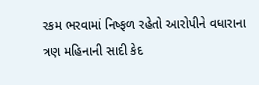રકમ ભરવામાં નિષ્ફળ રહેતો આરોપીને વધારાના ત્રણ મહિનાની સાદી કેદ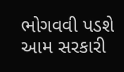ભોગવવી પડશે આમ સરકારી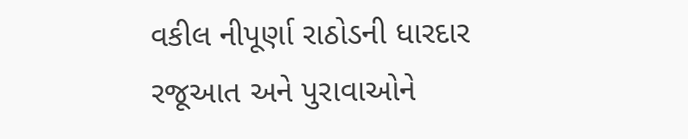વકીલ નીપૂર્ણા રાઠોડની ધારદાર રજૂઆત અને પુરાવાઓને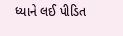ધ્યાને લઈ પીડિત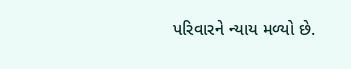પરિવારને ન્યાય મળ્યો છે.